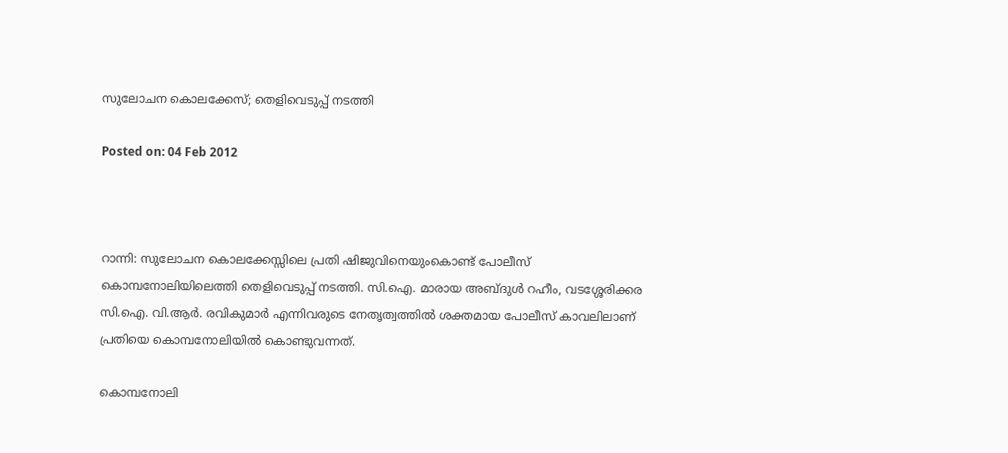സുലോചന കൊലക്കേസ്; തെളിവെടുപ്പ് നടത്തി

Posted on: 04 Feb 2012



റാന്നി: സുലോചന കൊലക്കേസ്സിലെ പ്രതി ഷിജുവിനെയുംകൊണ്ട് പോലീസ് കൊമ്പനോലിയിലെത്തി തെളിവെടുപ്പ് നടത്തി. സി.ഐ. മാരായ അബ്ദുള്‍ റഹീം, വടശ്ശേരിക്കര സി.ഐ. വി.ആര്‍. രവികുമാര്‍ എന്നിവരുടെ നേതൃത്വത്തില്‍ ശക്തമായ പോലീസ് കാവലിലാണ് പ്രതിയെ കൊമ്പനോലിയില്‍ കൊണ്ടുവന്നത്.

കൊമ്പനോലി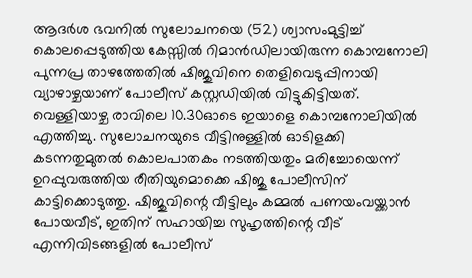ആദര്‍ശ ഭവനില്‍ സുലോചനയെ (52) ശ്വാസംമുട്ടിച്ച് കൊലപ്പെടുത്തിയ കേസ്സില്‍ റിമാന്‍ഡിലായിരുന്ന കൊമ്പനോലി പുന്നപ്ര താഴത്തേതില്‍ ഷിജുവിനെ തെളിവെടുപ്പിനായി വ്യാഴാഴ്ചയാണ് പോലീസ് കസ്റ്റഡിയില്‍ വിട്ടുകിട്ടിയത്. വെള്ളിയാഴ്ച രാവിലെ 10.30ഓടെ ഇയാളെ കൊമ്പനോലിയില്‍ എത്തിച്ചു. സുലോചനയുടെ വീട്ടിനുള്ളില്‍ ഓടിളക്കി കടന്നതുമുതല്‍ കൊലപാതകം നടത്തിയതും മരിച്ചോയെന്ന് ഉറപ്പുവരുത്തിയ രീതിയുമൊക്കെ ഷിജു പോലീസിന് കാട്ടിക്കൊടുത്തു. ഷിജുവിന്റെ വീട്ടിലും കമ്മല്‍ പണയംവയ്ക്കാന്‍ പോയവീട്, ഇതിന് സഹായിച്ച സുഹൃത്തിന്റെ വീട് എന്നിവിടങ്ങളില്‍ പോലീസ്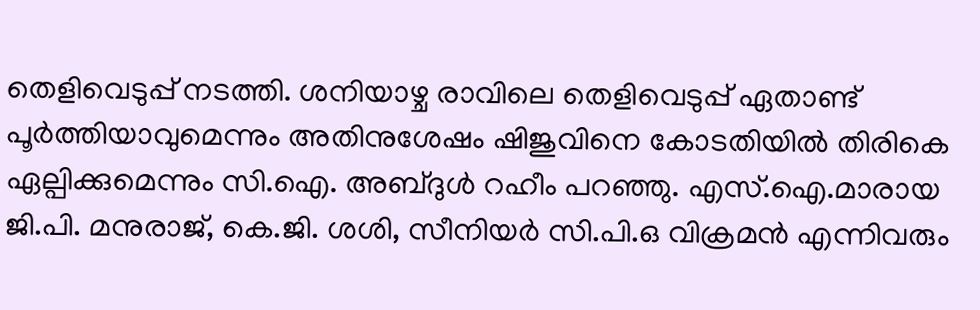തെളിവെടുപ്പ് നടത്തി. ശനിയാഴ്ച രാവിലെ തെളിവെടുപ്പ് ഏതാണ്ട് പൂര്‍ത്തിയാവുമെന്നും അതിനുശേഷം ഷിജുവിനെ കോടതിയില്‍ തിരികെ ഏല്പിക്കുമെന്നും സി.ഐ. അബ്ദുള്‍ റഹീം പറഞ്ഞു. എസ്.ഐ.മാരായ ജി.പി. മനുരാജ്, കെ.ജി. ശശി, സീനിയര്‍ സി.പി.ഒ വിക്രമന്‍ എന്നിവരും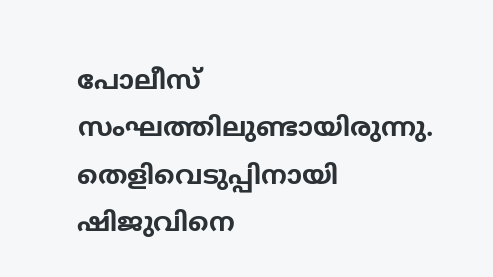പോലീസ് സംഘത്തിലുണ്ടായിരുന്നു. തെളിവെടുപ്പിനായി ഷിജുവിനെ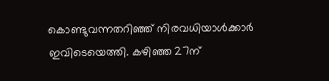കൊണ്ടുവന്നതറിഞ്ഞ് നിരവധിയാള്‍ക്കാര്‍ ഇവിടെയെത്തി. കഴിഞ്ഞ 27ന്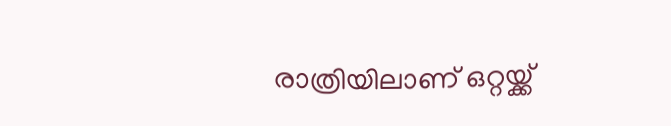രാത്രിയിലാണ് ഒറ്റയ്ക്ക്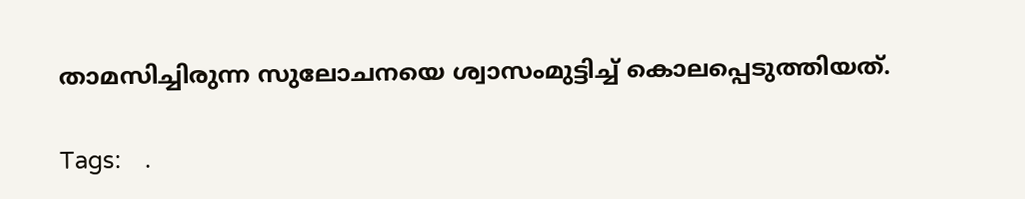താമസിച്ചിരുന്ന സുലോചനയെ ശ്വാസംമുട്ടിച്ച് കൊലപ്പെടുത്തിയത്.

Tags:    .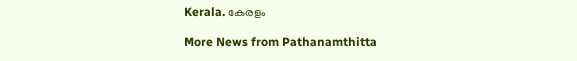Kerala. കേരളം

More News from Pathanamthitta